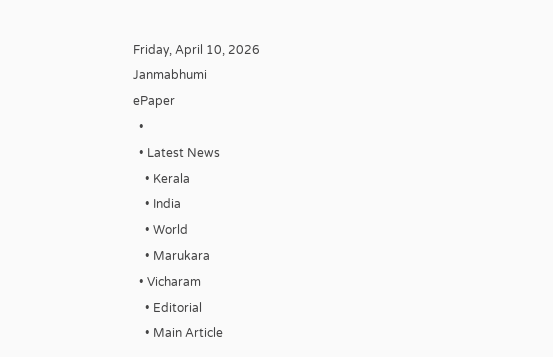Friday, April 10, 2026
Janmabhumi
ePaper
  •
  • Latest News
    • Kerala
    • India
    • World
    • Marukara
  • Vicharam
    • Editorial
    • Main Article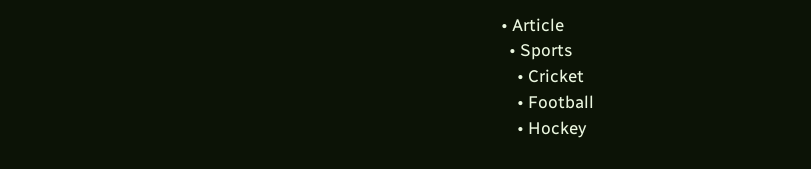• Article
  • Sports
    • Cricket
    • Football
    • Hockey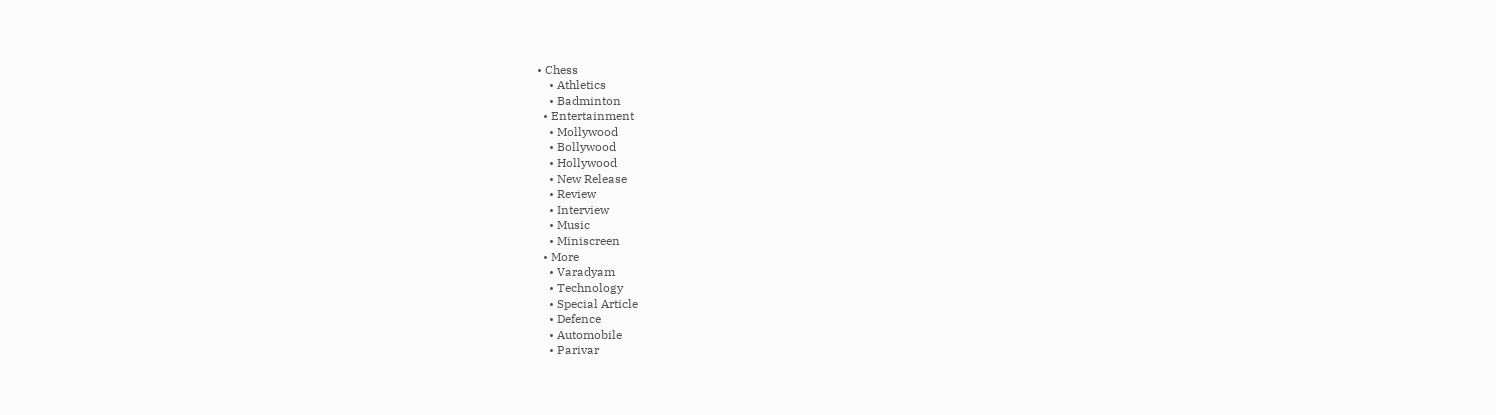• Chess
    • Athletics
    • Badminton
  • Entertainment
    • Mollywood
    • Bollywood
    • Hollywood
    • New Release
    • Review
    • Interview
    • Music
    • Miniscreen
  • More
    • Varadyam
    • Technology
    • Special Article
    • Defence
    • Automobile
    • Parivar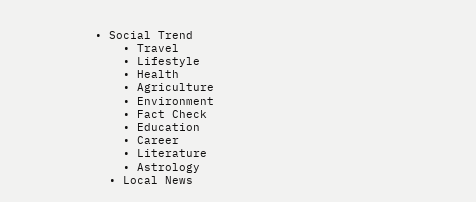• Social Trend
    • Travel
    • Lifestyle
    • Health
    • Agriculture
    • Environment
    • Fact Check
    • Education
    • Career
    • Literature
    • Astrology
  • Local News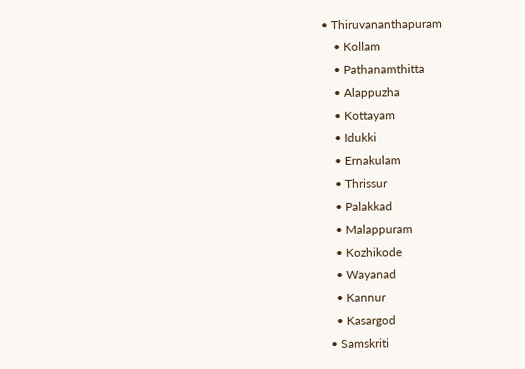• Thiruvananthapuram
    • Kollam
    • Pathanamthitta
    • Alappuzha
    • Kottayam
    • Idukki
    • Ernakulam
    • Thrissur
    • Palakkad
    • Malappuram
    • Kozhikode
    • Wayanad
    • Kannur
    • Kasargod
  • Samskriti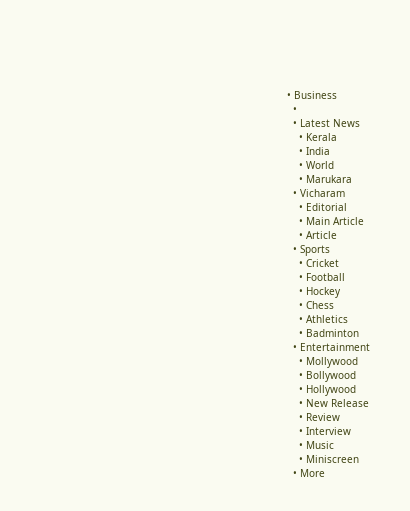• Business
  •
  • Latest News
    • Kerala
    • India
    • World
    • Marukara
  • Vicharam
    • Editorial
    • Main Article
    • Article
  • Sports
    • Cricket
    • Football
    • Hockey
    • Chess
    • Athletics
    • Badminton
  • Entertainment
    • Mollywood
    • Bollywood
    • Hollywood
    • New Release
    • Review
    • Interview
    • Music
    • Miniscreen
  • More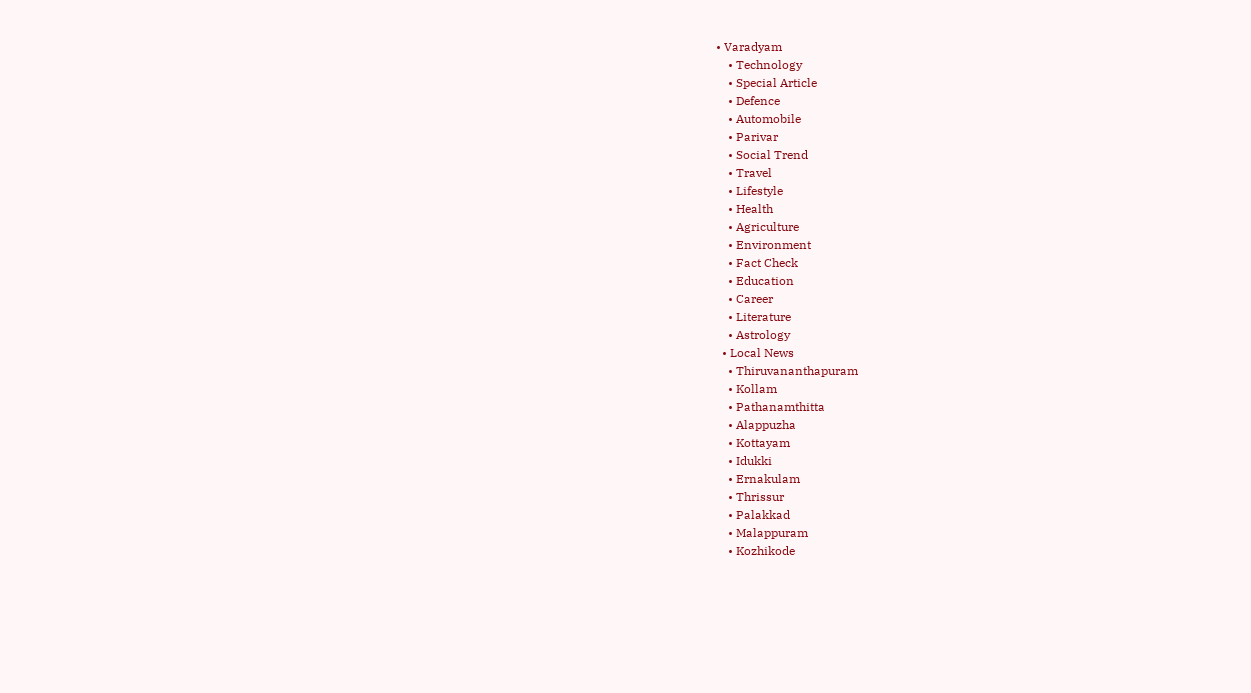• Varadyam
    • Technology
    • Special Article
    • Defence
    • Automobile
    • Parivar
    • Social Trend
    • Travel
    • Lifestyle
    • Health
    • Agriculture
    • Environment
    • Fact Check
    • Education
    • Career
    • Literature
    • Astrology
  • Local News
    • Thiruvananthapuram
    • Kollam
    • Pathanamthitta
    • Alappuzha
    • Kottayam
    • Idukki
    • Ernakulam
    • Thrissur
    • Palakkad
    • Malappuram
    • Kozhikode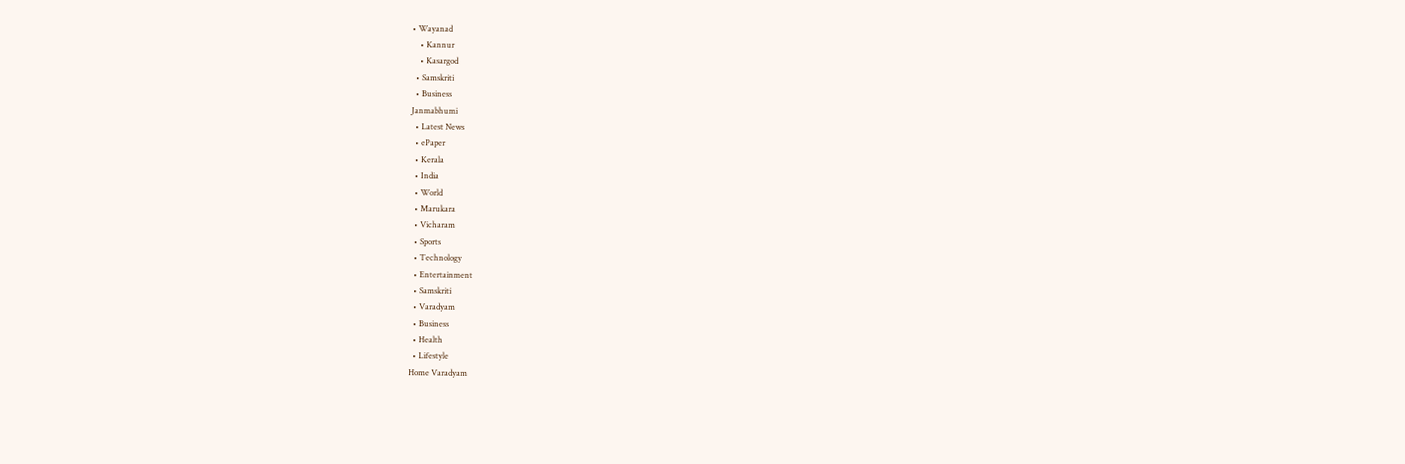• Wayanad
    • Kannur
    • Kasargod
  • Samskriti
  • Business
Janmabhumi
  • Latest News
  • ePaper
  • Kerala
  • India
  • World
  • Marukara
  • Vicharam
  • Sports
  • Technology
  • Entertainment
  • Samskriti
  • Varadyam
  • Business
  • Health
  • Lifestyle
Home Varadyam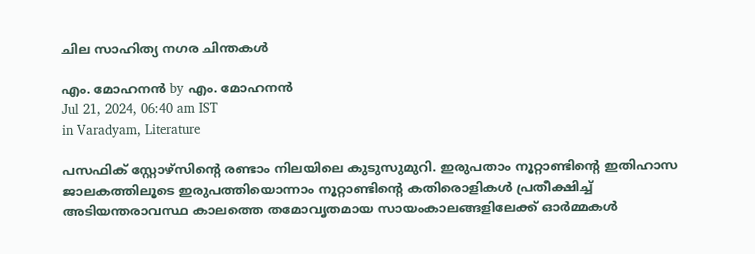ചില സാഹിത്യ നഗര ചിന്തകള്‍

എം. മോഹനന്‍ by എം. മോഹനന്‍
Jul 21, 2024, 06:40 am IST
in Varadyam, Literature

പസഫിക് സ്റ്റോഴ്‌സിന്റെ രണ്ടാം നിലയിലെ കുടുസുമുറി. ഇരുപതാം നൂറ്റാണ്ടിന്റെ ഇതിഹാസ ജാലകത്തിലൂടെ ഇരുപത്തിയൊന്നാം നൂറ്റാണ്ടിന്റെ കതിരൊളികള്‍ പ്രതീക്ഷിച്ച് അടിയന്തരാവസ്ഥ കാലത്തെ തമോവൃതമായ സായംകാലങ്ങളിലേക്ക് ഓര്‍മ്മകള്‍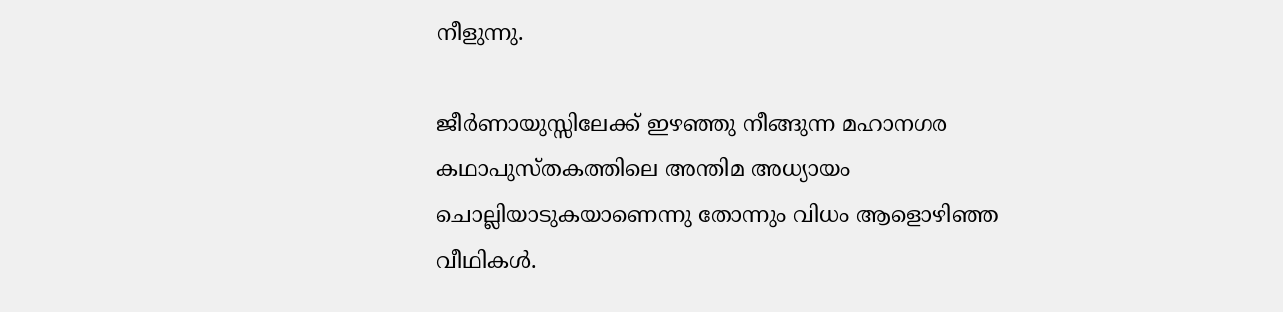നീളുന്നു.

ജീര്‍ണായുസ്സിലേക്ക് ഇഴഞ്ഞു നീങ്ങുന്ന മഹാനഗര കഥാപുസ്തകത്തിലെ അന്തിമ അധ്യായം ചൊല്ലിയാടുകയാണെന്നു തോന്നും വിധം ആളൊഴിഞ്ഞ വീഥികള്‍.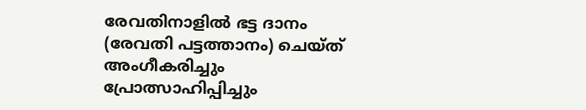രേവതിനാളില്‍ ഭട്ട ദാനം (രേവതി പട്ടത്താനം) ചെയ്ത് അംഗീകരിച്ചും പ്രോത്സാഹിപ്പിച്ചും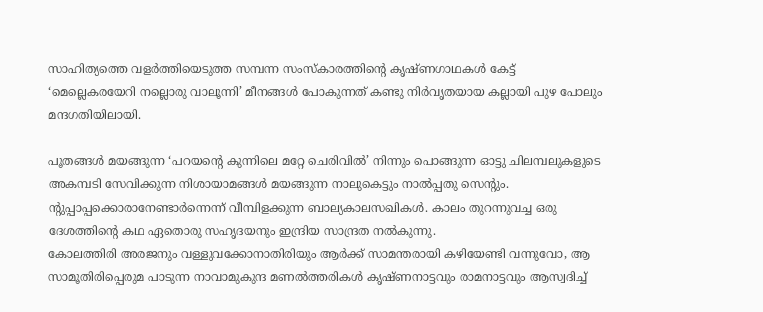സാഹിത്യത്തെ വളര്‍ത്തിയെടുത്ത സമ്പന്ന സംസ്‌കാരത്തിന്റെ കൃഷ്ണഗാഥകള്‍ കേട്ട് ‘മെല്ലെകരയേറി നല്ലൊരു വാലൂന്നി’ മീനങ്ങള്‍ പോകുന്നത് കണ്ടു നിര്‍വൃതയായ കല്ലായി പുഴ പോലും മന്ദഗതിയിലായി.

പൂതങ്ങള്‍ മയങ്ങുന്ന ‘പറയന്റെ കുന്നിലെ മറ്റേ ചെരിവില്‍’ നിന്നും പൊങ്ങുന്ന ഓട്ടു ചിലമ്പലുകളുടെ അകമ്പടി സേവിക്കുന്ന നിശായാമങ്ങള്‍ മയങ്ങുന്ന നാലുകെട്ടും നാല്‍പ്പതു സെന്റും. ന്റുപ്പാപ്പക്കൊരാനേണ്ടാര്‍ന്നെന്ന് വീമ്പിളക്കുന്ന ബാല്യകാലസഖികള്‍. കാലം തുറന്നുവച്ച ഒരു ദേശത്തിന്റെ കഥ ഏതൊരു സഹൃദയനും ഇന്ദ്രിയ സാന്ദ്രത നല്‍കുന്നു.
കോലത്തിരി അരജനും വള്ളുവക്കോനാതിരിയും ആര്‍ക്ക് സാമന്തരായി കഴിയേണ്ടി വന്നുവോ, ആ സാമൂതിരിപ്പെരുമ പാടുന്ന നാവാമുകുന്ദ മണല്‍ത്തരികള്‍ കൃഷ്ണനാട്ടവും രാമനാട്ടവും ആസ്വദിച്ച്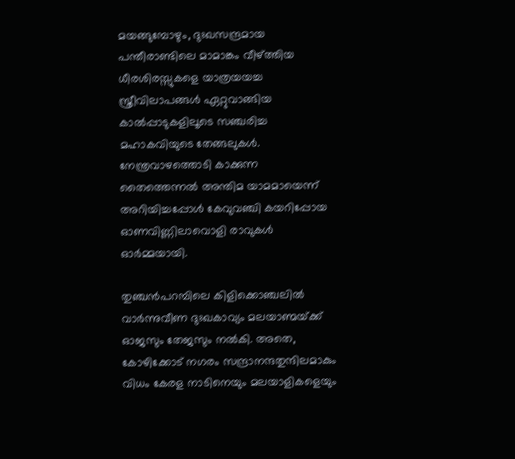മയങ്ങുമ്പോഴും, ദുഃഖസന്ദ്രമായ പന്തീരാണ്ടിലെ മാമാങ്കം വീഴ്‌ത്തിയ ധീരശിരസ്സുകളെ യാത്രയയച്ച സ്ത്രീവിലാപങ്ങള്‍ ഏറ്റുവാങ്ങിയ കാല്‍പ്പാടുകളിലൂടെ സഞ്ചരിച്ച മഹാകവിയുടെ തേങ്ങലുകള്‍. നേന്ത്രവാഴത്തൊടി കാക്കുന്ന തൈത്തെന്നല്‍ അന്തിമ യാമമായെന്ന് അറിയിച്ചപ്പോള്‍ കേവുവഞ്ചി കയറിപ്പോയ ഓണവിണ്ണിലാവൊളി രാവുകള്‍ ഓര്‍മ്മയായി.

തുഞ്ചന്‍പറമ്പിലെ കിളിക്കൊഞ്ചലില്‍ വാര്‍ന്നുവീണ ദുഃഖകാവ്യം മലയാണ്മയ്‌ക്ക് ഓജസും തേജസും നല്‍കി. അതെ, കോഴിക്കോട് നഗരം സന്ദ്രാനന്ദതുന്ദിലമാകും വിധം കേരള നാടിനെയും മലയാളികളെയും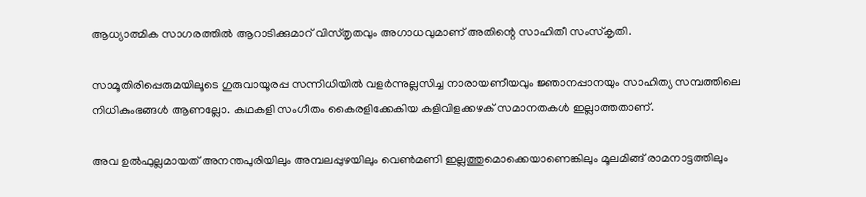ആധ്യാത്മിക സാഗരത്തില്‍ ആറാടിക്കുമാറ് വിസ്തൃതവും അഗാധവുമാണ് അതിന്റെ സാഹിതീ സംസ്‌കൃതി.

സാമൂതിരിപ്പെരുമയിലൂടെ ഗുരുവായൂരപ്പ സന്നിധിയില്‍ വളര്‍ന്നുല്ലസിച്ച നാരായണീയവും ജ്ഞാനപ്പാനയും സാഹിത്യ സമ്പത്തിലെ നിധികുംഭങ്ങള്‍ ആണല്ലോ. കഥകളി സംഗീതം കൈരളിക്കേകിയ കളിവിളക്കഴക് സമാനതകള്‍ ഇല്ലാത്തതാണ്.

അവ ഉല്‍ഫുല്ലമായത് അനന്തപുരിയിലും അമ്പലപ്പുഴയിലും വെണ്‍മണി ഇല്ലത്തുമൊക്കെയാണെങ്കിലും മൂലമിങ്ങ് രാമനാട്ടത്തിലും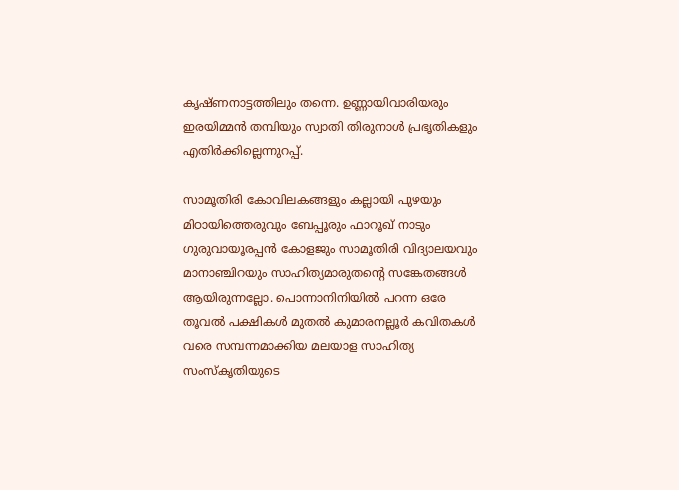കൃഷ്ണനാട്ടത്തിലും തന്നെ. ഉണ്ണായിവാരിയരും ഇരയിമ്മന്‍ തമ്പിയും സ്വാതി തിരുനാള്‍ പ്രഭൃതികളും എതിര്‍ക്കില്ലെന്നുറപ്പ്.

സാമൂതിരി കോവിലകങ്ങളും കല്ലായി പുഴയും മിഠായിത്തെരുവും ബേപ്പൂരും ഫാറൂഖ് നാടും ഗുരുവായൂരപ്പന്‍ കോളജും സാമൂതിരി വിദ്യാലയവും മാനാഞ്ചിറയും സാഹിത്യമാരുതന്റെ സങ്കേതങ്ങള്‍ ആയിരുന്നല്ലോ. പൊന്നാനിനിയില്‍ പറന്ന ഒരേ തൂവല്‍ പക്ഷികള്‍ മുതല്‍ കുമാരനല്ലൂര്‍ കവിതകള്‍ വരെ സമ്പന്നമാക്കിയ മലയാള സാഹിത്യ സംസ്‌കൃതിയുടെ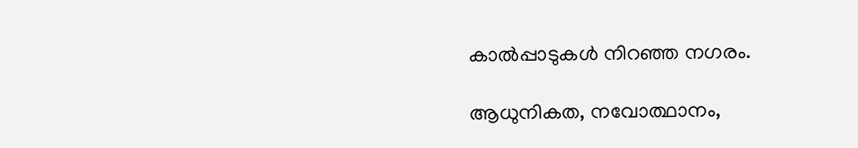കാല്‍പ്പാടുകള്‍ നിറഞ്ഞ നഗരം.

ആധുനികത, നവോത്ഥാനം,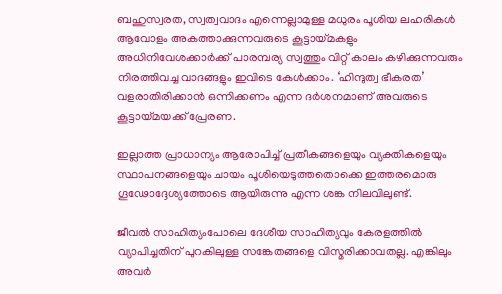ബഹുസ്വരത, സ്വത്വവാദം എന്നെല്ലാമുള്ള മധുരം പൂശിയ ലഹരികള്‍ ആവോളം അകത്താക്കുന്നവരുടെ കൂട്ടായ്‌മകളും അധിനിവേശക്കാര്‍ക്ക് പാരമ്പര്യ സ്വത്തും വിറ്റ് കാലം കഴിക്കുന്നവരും നിരത്തിവച്ച വാദങ്ങളും ഇവിടെ കേള്‍ക്കാം. ‘ഹിന്ദുത്വ ഭീകരത’ വളരാതിരിക്കാന്‍ ഒന്നിക്കണം എന്ന ദര്‍ശനമാണ് അവരുടെ കൂട്ടായ്‌മയക്ക് പ്രേരണ.

ഇല്ലാത്ത പ്രാധാന്യം ആരോപിച്ച് പ്രതീകങ്ങളെയും വ്യക്തികളെയും സ്ഥാപനങ്ങളെയും ചായം പൂശിയെടുത്തതൊക്കെ ഇത്തരമൊരു ഗൂഢോദ്ദേശ്യത്തോടെ ആയിരുന്നു എന്ന ശങ്ക നിലവിലുണ്ട്.

ജീവല്‍ സാഹിത്യംപോലെ ദേശീയ സാഹിത്യവും കേരളത്തില്‍ വ്യാപിച്ചതിന് പുറകിലുള്ള സങ്കേതങ്ങളെ വിസ്മരിക്കാവതല്ല. എങ്കിലും അവര്‍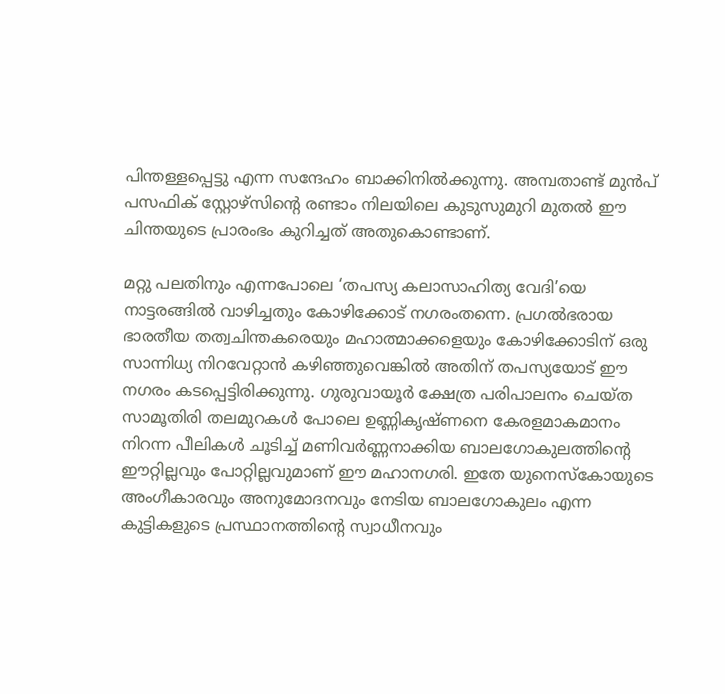പിന്തള്ളപ്പെട്ടു എന്ന സന്ദേഹം ബാക്കിനില്‍ക്കുന്നു. അമ്പതാണ്ട് മുന്‍പ് പസഫിക് സ്റ്റോഴ്സിന്റെ രണ്ടാം നിലയിലെ കുടുസുമുറി മുതല്‍ ഈ ചിന്തയുടെ പ്രാരംഭം കുറിച്ചത് അതുകൊണ്ടാണ്.

മറ്റു പലതിനും എന്നപോലെ ‘തപസ്യ കലാസാഹിത്യ വേദി’യെ നാട്ടരങ്ങില്‍ വാഴിച്ചതും കോഴിക്കോട് നഗരംതന്നെ. പ്രഗല്‍ഭരായ ഭാരതീയ തത്വചിന്തകരെയും മഹാത്മാക്കളെയും കോഴിക്കോടിന് ഒരു സാന്നിധ്യ നിറവേറ്റാന്‍ കഴിഞ്ഞുവെങ്കില്‍ അതിന് തപസ്യയോട് ഈ നഗരം കടപ്പെട്ടിരിക്കുന്നു. ഗുരുവായൂര്‍ ക്ഷേത്ര പരിപാലനം ചെയ്ത സാമൂതിരി തലമുറകള്‍ പോലെ ഉണ്ണികൃഷ്ണനെ കേരളമാകമാനം നിറന്ന പീലികള്‍ ചൂടിച്ച് മണിവര്‍ണ്ണനാക്കിയ ബാലഗോകുലത്തിന്റെ ഈറ്റില്ലവും പോറ്റില്ലവുമാണ് ഈ മഹാനഗരി. ഇതേ യുനെസ്‌കോയുടെ അംഗീകാരവും അനുമോദനവും നേടിയ ബാലഗോകുലം എന്ന കുട്ടികളുടെ പ്രസ്ഥാനത്തിന്റെ സ്വാധീനവും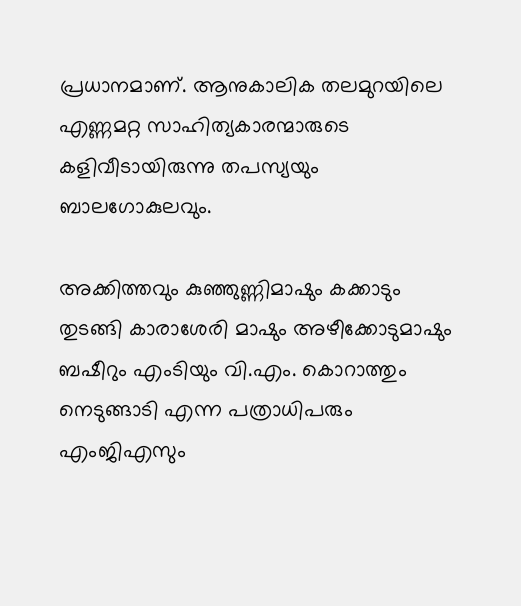പ്രധാനമാണ്. ആനുകാലിക തലമുറയിലെ എണ്ണമറ്റ സാഹിത്യകാരന്മാരുടെ കളിവീടായിരുന്നു തപസ്യയും ബാലഗോകുലവും.

അക്കിത്തവും കുഞ്ഞുണ്ണിമാഷും കക്കാടും തുടങ്ങി കാരാശേരി മാഷും അഴീക്കോടുമാഷും ബഷീറും എംടിയും വി.എം. കൊറാത്തും നെടുങ്ങാടി എന്ന പത്രാധിപരും എംജിഎസും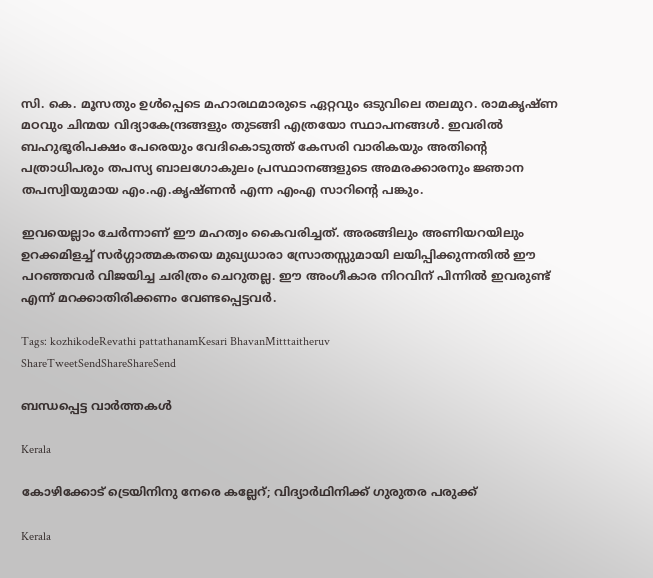സി. കെ. മൂസതും ഉള്‍പ്പെടെ മഹാരഥമാരുടെ ഏറ്റവും ഒടുവിലെ തലമുറ. രാമകൃഷ്ണ മഠവും ചിന്മയ വിദ്യാകേന്ദ്രങ്ങളും തുടങ്ങി എത്രയോ സ്ഥാപനങ്ങള്‍. ഇവരില്‍ ബഹുഭൂരിപക്ഷം പേരെയും വേദികൊടുത്ത് കേസരി വാരികയും അതിന്റെ പത്രാധിപരും തപസ്യ ബാലഗോകുലം പ്രസ്ഥാനങ്ങളുടെ അമരക്കാരനും ജ്ഞാന തപസ്വിയുമായ എം.എ.കൃഷ്ണന്‍ എന്ന എംഎ സാറിന്റെ പങ്കും.

ഇവയെല്ലാം ചേര്‍ന്നാണ് ഈ മഹത്വം കൈവരിച്ചത്. അരങ്ങിലും അണിയറയിലും ഉറക്കമിളച്ച് സര്‍ഗ്ഗാത്മകതയെ മുഖ്യധാരാ സ്രോതസ്സുമായി ലയിപ്പിക്കുന്നതില്‍ ഈ പറഞ്ഞവര്‍ വിജയിച്ച ചരിത്രം ചെറുതല്ല. ഈ അംഗീകാര നിറവിന് പിന്നില്‍ ഇവരുണ്ട് എന്ന് മറക്കാതിരിക്കണം വേണ്ടപ്പെട്ടവര്‍.

Tags: kozhikodeRevathi pattathanamKesari BhavanMitttaitheruv
ShareTweetSendShareShareSend

ബന്ധപ്പെട്ട വാര്‍ത്തകള്‍

Kerala

കോഴിക്കോട് ട്രെയിനിനു നേരെ കല്ലേറ്; വിദ്യാര്‍ഥിനിക്ക് ഗുരുതര പരുക്ക്

Kerala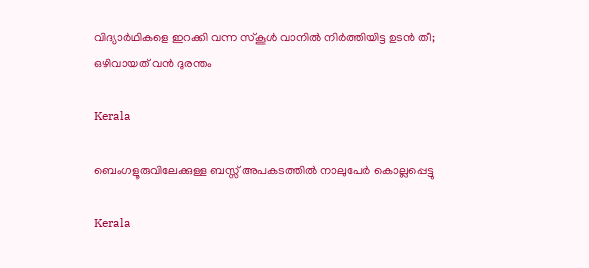വിദ്യാര്‍ഥികളെ ഇറക്കി വന്ന സ്‌കൂള്‍ വാനില്‍ നിര്‍ത്തിയിട്ട ഉടന്‍ തീ; ഒഴിവായത് വൻ ദുരന്തം

Kerala

ബെംഗളൂരുവിലേക്കുള്ള ബസ്സ് അപകടത്തിൽ നാലുപേർ കൊല്ലപ്പെട്ടു

Kerala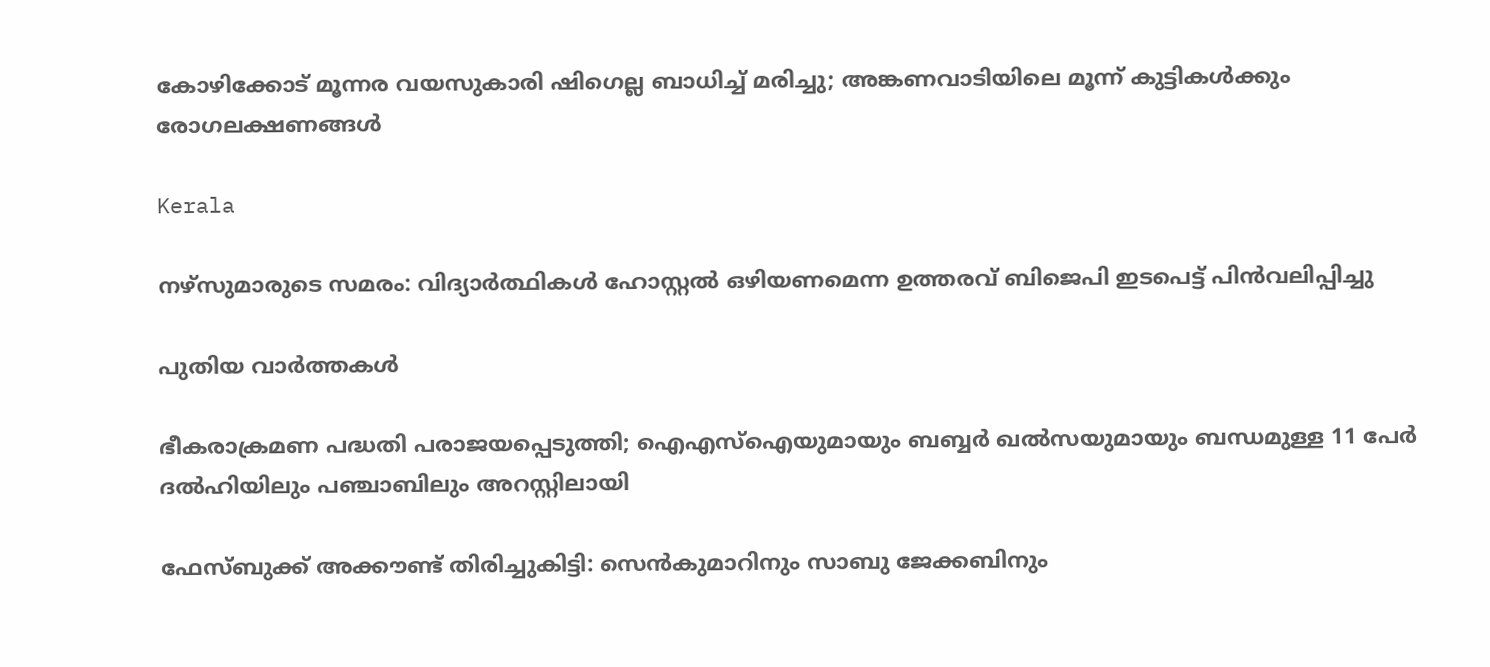കോഴിക്കോട് മൂന്നര വയസുകാരി ഷിഗെല്ല ബാധിച്ച് മരിച്ചു; അങ്കണവാടിയിലെ മൂന്ന് കുട്ടികൾക്കും രോഗലക്ഷണങ്ങൾ

Kerala

നഴ്‌സുമാരുടെ സമരം: വിദ്യാർത്ഥികൾ ഹോസ്റ്റൽ ഒഴിയണമെന്ന ഉത്തരവ് ബിജെപി ഇടപെട്ട് പിൻവലിപ്പിച്ചു

പുതിയ വാര്‍ത്തകള്‍

ഭീകരാക്രമണ പദ്ധതി പരാജയപ്പെടുത്തി; ഐഎസ്‌ഐയുമായും ബബ്ബർ ഖൽസയുമായും ബന്ധമുള്ള 11 പേർ ദൽഹിയിലും പഞ്ചാബിലും അറസ്റ്റിലായി

ഫേസ്ബുക്ക് അക്കൗണ്ട് തിരിച്ചുകിട്ടി: സെന്‍കുമാറിനും സാബു ജേക്കബിനും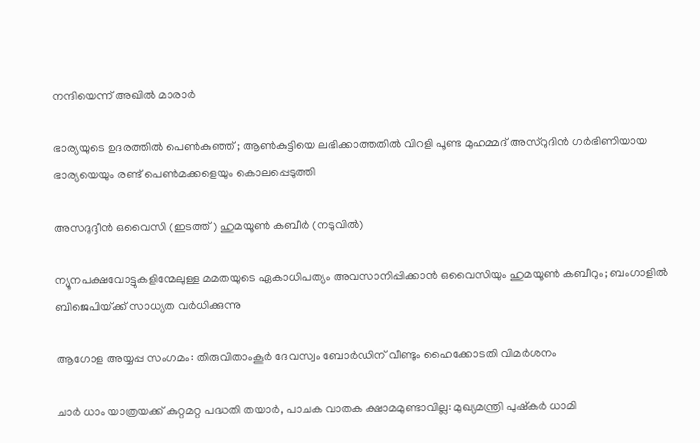നന്ദിയെന്ന് അഖില്‍ മാരാര്‍

ഭാര്യയുടെ ഉദരത്തിൽ പെൺകുഞ്ഞ് ; ആൺകുട്ടിയെ ലഭിക്കാത്തതിൽ വിറളി പൂണ്ട മുഹമ്മദ് അസ്‌റുദിൻ ഗർഭിണിയായ ഭാര്യയെയും രണ്ട് പെൺമക്കളെയും കൊലപ്പെടുത്തി

അസദുദ്ദീന്‍ ഒവൈസി (ഇടത്ത്) ഹുമയൂണ്‍ കബീര്‍ (നടുവില്‍)

ന്യൂനപക്ഷവോട്ടുകളിന്മേലുള്ള മമതയുടെ ഏകാധിപത്യം അവസാനിപ്പിക്കാന്‍ ഒവൈസിയും ഹുമയൂണ്‍ കബീറും; ബംഗാളില്‍ ബിജെപിയ്‌ക്ക് സാധ്യത വര്‍ധിക്കുന്നു

ആഗോള അയ്യപ്പ സംഗമം: തിരുവിതാംകൂര്‍ ദേവസ്വം ബോര്‍ഡിന് വീണ്ടും ഹൈക്കോടതി വിമര്‍ശനം

ചാർ ധാം യാത്രയക്ക് കുറ്റമറ്റ പദ്ധതി തയാർ, പാചക വാതക ക്ഷാമമുണ്ടാവില്ല: മുഖ്യമന്ത്രി പുഷ്‌കർ ധാമി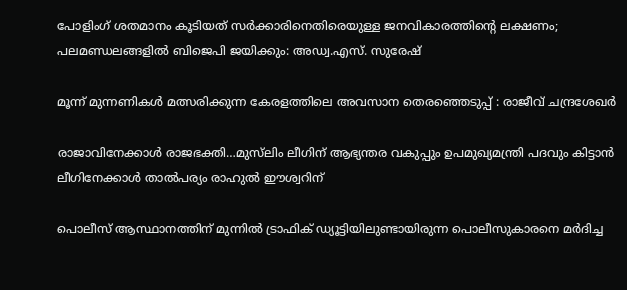പോളിംഗ് ശതമാനം കൂടിയത് സർക്കാരിനെതിരെയുള്ള ജനവികാരത്തിന്റെ ലക്ഷണം; പലമണ്ഡലങ്ങളിൽ ബിജെപി ജയിക്കും: അഡ്വ.എസ്. സുരേഷ്

മൂന്ന് മുന്നണികൾ മത്സരിക്കുന്ന കേരളത്തിലെ അവസാന തെരഞ്ഞെടുപ്പ് : രാജീവ് ചന്ദ്രശേഖർ

രാജാവിനേക്കാള്‍ രാജഭക്തി…മുസ്‍ലിം ലീഗിന് ആഭ്യന്തര വകുപ്പും ഉപമുഖ്യമന്ത്രി പദവും കിട്ടാന്‍ ലീഗിനേക്കാള്‍ താല്‍പര്യം രാഹുൽ ഈശ്വറിന്

പൊലീസ് ആസ്ഥാനത്തിന് മുന്നില്‍ ട്രാഫിക് ഡ്യൂട്ടിയിലുണ്ടായിരുന്ന പൊലീസുകാരനെ മര്‍ദിച്ച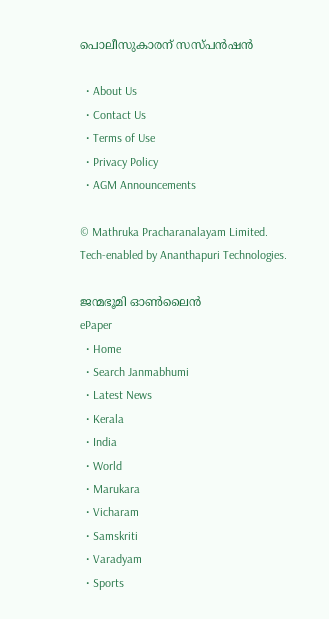പൊലീസുകാരന് സസ്പന്‍ഷന്‍

  • About Us
  • Contact Us
  • Terms of Use
  • Privacy Policy
  • AGM Announcements

© Mathruka Pracharanalayam Limited.
Tech-enabled by Ananthapuri Technologies.

ജന്മഭൂമി ഓണ്‍ലൈന്‍
ePaper
  • Home
  • Search Janmabhumi
  • Latest News
  • Kerala
  • India
  • World
  • Marukara
  • Vicharam
  • Samskriti
  • Varadyam
  • Sports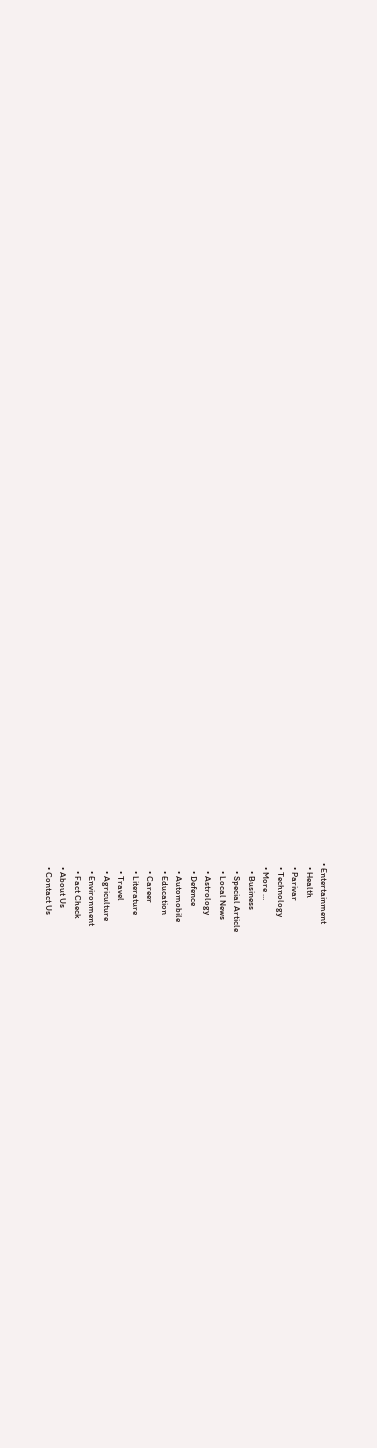• Entertainment
  • Health
  • Parivar
  • Technology
  • More …
    • Business
    • Special Article
    • Local News
    • Astrology
    • Defence
    • Automobile
    • Education
    • Career
    • Literature
    • Travel
    • Agriculture
    • Environment
    • Fact Check
  • About Us
  • Contact Us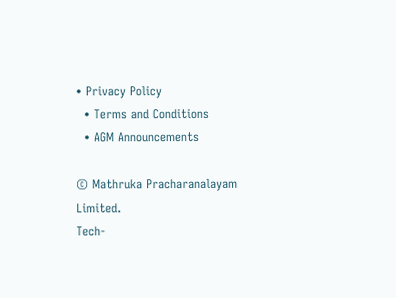• Privacy Policy
  • Terms and Conditions
  • AGM Announcements

© Mathruka Pracharanalayam Limited.
Tech-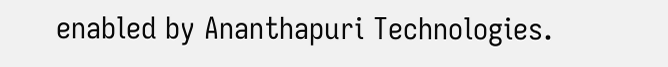enabled by Ananthapuri Technologies.